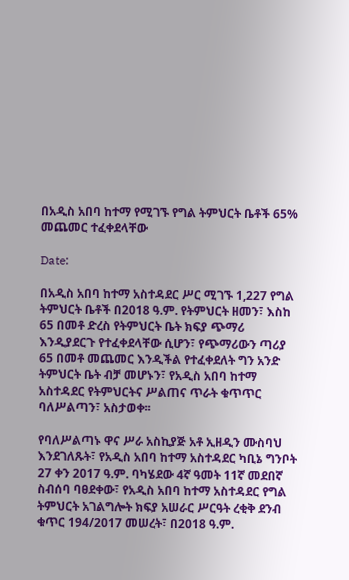በአዲስ አበባ ከተማ የሚገኙ የግል ትምህርት ቤቶች 65% መጨመር ተፈቀደላቸው

Date:

በአዲስ አበባ ከተማ አስተዳደር ሥር ሚገኙ 1,227 የግል ትምህርት ቤቶች በ2018 ዓ.ም. የትምህርት ዘመን፣ እስከ 65 በመቶ ድረስ የትምህርት ቤት ክፍያ ጭማሪ እንዲያደርጉ የተፈቀደላቸው ሲሆን፣ የጭማሪውን ጣሪያ 65 በመቶ መጨመር እንዲችል የተፈቀደለት ግን አንድ ትምህርት ቤት ብቻ መሆኑን፣ የአዲስ አበባ ከተማ አስተዳደር የትምህርትና ሥልጠና ጥራት ቁጥጥር ባለሥልጣን፣ አስታወቀ፡፡

የባለሥልጣኑ ዋና ሥራ አስኪያጅ አቶ ኢዘዲን ሙስባህ እንደገለጹት፣ የአዲስ አበባ ከተማ አስተዳደር ካቢኔ ግንቦት 27 ቀን 2017 ዓ.ም. ባካሄደው 4ኛ ዓመት 11ኛ መደበኛ ስብሰባ ባፀደቀው፣ የአዲስ አበባ ከተማ አስተዳደር የግል ትምህርት አገልግሎት ክፍያ አሠራር ሥርዓት ረቂቅ ደንብ ቁጥር 194/2017 መሠረት፣ በ2018 ዓ.ም.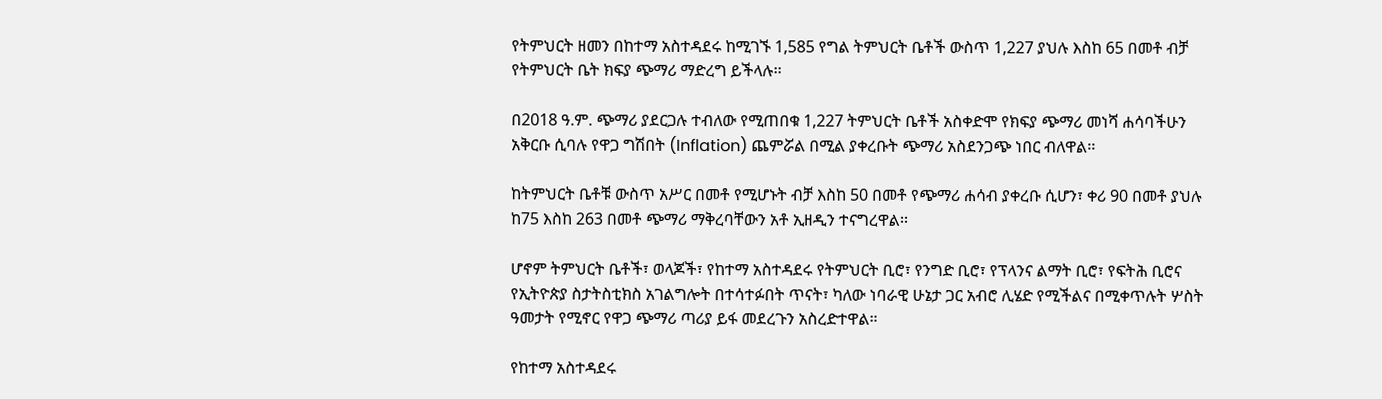የትምህርት ዘመን በከተማ አስተዳደሩ ከሚገኙ 1,585 የግል ትምህርት ቤቶች ውስጥ 1,227 ያህሉ እስከ 65 በመቶ ብቻ የትምህርት ቤት ክፍያ ጭማሪ ማድረግ ይችላሉ፡፡

በ2018 ዓ.ም. ጭማሪ ያደርጋሉ ተብለው የሚጠበቁ 1,227 ትምህርት ቤቶች አስቀድሞ የክፍያ ጭማሪ መነሻ ሐሳባችሁን አቅርቡ ሲባሉ የዋጋ ግሽበት (Inflation) ጨምሯል በሚል ያቀረቡት ጭማሪ አስደንጋጭ ነበር ብለዋል፡፡

ከትምህርት ቤቶቹ ውስጥ አሥር በመቶ የሚሆኑት ብቻ እስከ 50 በመቶ የጭማሪ ሐሳብ ያቀረቡ ሲሆን፣ ቀሪ 90 በመቶ ያህሉ ከ75 እስከ 263 በመቶ ጭማሪ ማቅረባቸውን አቶ ኢዘዲን ተናግረዋል፡፡

ሆኖም ትምህርት ቤቶች፣ ወላጆች፣ የከተማ አስተዳደሩ የትምህርት ቢሮ፣ የንግድ ቢሮ፣ የፕላንና ልማት ቢሮ፣ የፍትሕ ቢሮና የኢትዮጵያ ስታትስቲክስ አገልግሎት በተሳተፉበት ጥናት፣ ካለው ነባራዊ ሁኔታ ጋር አብሮ ሊሄድ የሚችልና በሚቀጥሉት ሦስት ዓመታት የሚኖር የዋጋ ጭማሪ ጣሪያ ይፋ መደረጉን አስረድተዋል።

የከተማ አስተዳደሩ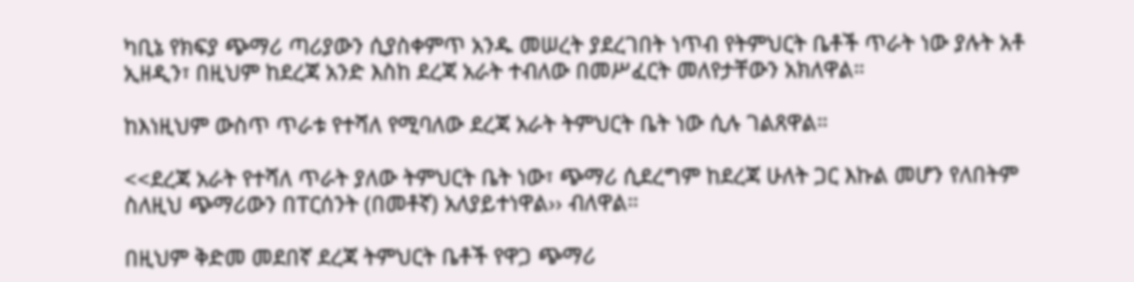ካቢኔ የክፍያ ጭማሪ ጣሪያውን ሲያስቀምጥ አንዱ መሠረት ያደረገበት ነጥብ የትምህርት ቤቶች ጥራት ነው ያሉት አቶ ኢዘዲን፣ በዚህም ከደረጃ አንድ እስከ ደረጃ አራት ተብለው በመሥፈርት መለየታቸውን አክለዋል።

ከእነዚህም ውስጥ ጥራቱ የተሻለ የሚባለው ደረጃ አራት ትምህርት ቤት ነው ሲሉ ገልጸዋል።

<<ደረጃ አራት የተሻለ ጥራት ያለው ትምህርት ቤት ነው፣ ጭማሪ ሲደረግም ከደረጃ ሁለት ጋር እኩል መሆን የለበትም ስለዚህ ጭማሪውን በፐርሰንት (በመቶኛ) አለያይተነዋል›› ብለዋል።

በዚህም ቅድመ መደበኛ ደረጃ ትምህርት ቤቶች የዋጋ ጭማሪ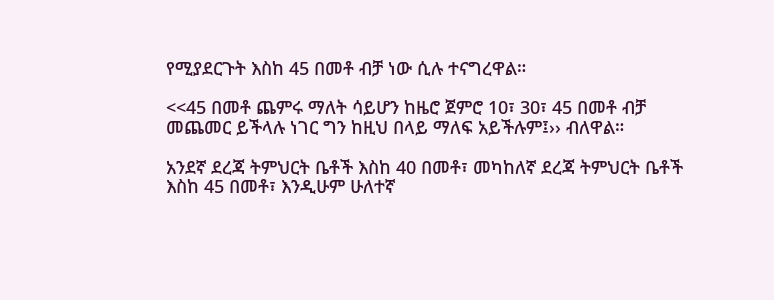የሚያደርጉት እስከ 45 በመቶ ብቻ ነው ሲሉ ተናግረዋል።

<<45 በመቶ ጨምሩ ማለት ሳይሆን ከዜሮ ጀምሮ 10፣ 30፣ 45 በመቶ ብቻ መጨመር ይችላሉ ነገር ግን ከዚህ በላይ ማለፍ አይችሉም፤›› ብለዋል።

አንደኛ ደረጃ ትምህርት ቤቶች እስከ 40 በመቶ፣ መካከለኛ ደረጃ ትምህርት ቤቶች እስከ 45 በመቶ፣ እንዲሁም ሁለተኛ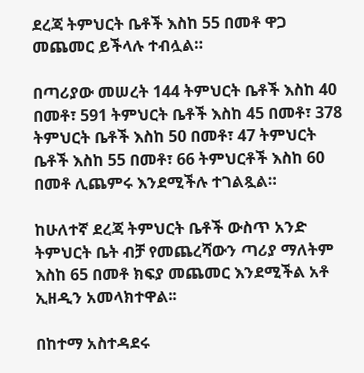ደረጃ ትምህርት ቤቶች እስከ 55 በመቶ ዋጋ መጨመር ይችላሉ ተብሏል።

በጣሪያው መሠረት 144 ትምህርት ቤቶች እስከ 40 በመቶ፣ 591 ትምህርት ቤቶች እስከ 45 በመቶ፣ 378 ትምህርት ቤቶች እስከ 50 በመቶ፣ 47 ትምህርት ቤቶች እስከ 55 በመቶ፣ 66 ትምህርቶች እስከ 60 በመቶ ሊጨምሩ እንደሚችሉ ተገልጿል።

ከሁለተኛ ደረጃ ትምህርት ቤቶች ውስጥ አንድ ትምህርት ቤት ብቻ የመጨረሻውን ጣሪያ ማለትም እስከ 65 በመቶ ክፍያ መጨመር እንደሚችል አቶ ኢዘዲን አመላክተዋል፡፡

በከተማ አስተዳደሩ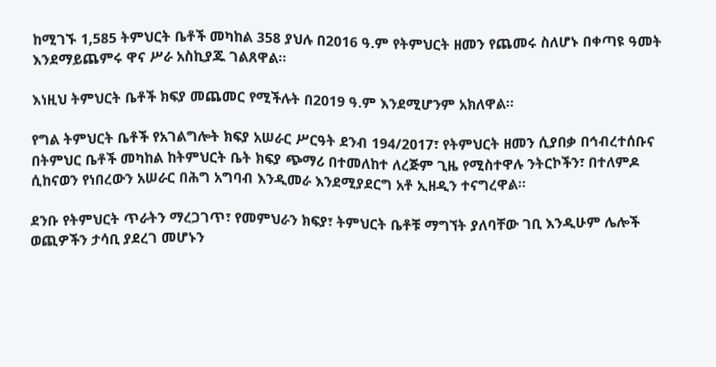ከሚገኙ 1,585 ትምህርት ቤቶች መካከል 358 ያህሉ በ2016 ዓ.ም የትምህርት ዘመን የጨመሩ ስለሆኑ በቀጣዩ ዓመት እንደማይጨምሩ ዋና ሥራ አስኪያጁ ገልጸዋል፡፡

እነዚህ ትምህርት ቤቶች ክፍያ መጨመር የሚችሉት በ2019 ዓ.ም እንደሚሆንም አክለዋል፡፡

የግል ትምህርት ቤቶች የአገልግሎት ክፍያ አሠራር ሥርዓት ደንብ 194/2017፣ የትምህርት ዘመን ሲያበቃ በኅብረተሰቡና በትምህር ቤቶች መካከል ከትምህርት ቤት ክፍያ ጭማሪ በተመለከተ ለረጅም ጊዜ የሚስተዋሉ ንትርኮችን፣ በተለምዶ ሲከናወን የነበረውን አሠራር በሕግ አግባብ እንዲመራ እንደሚያደርግ አቶ ኢዘዲን ተናግረዋል።

ደንቡ የትምህርት ጥራትን ማረጋገጥ፣ የመምህራን ክፍያ፣ ትምህርት ቤቶቹ ማግኘት ያለባቸው ገቢ እንዲሁም ሌሎች ወጪዎችን ታሳቢ ያደረገ መሆኑን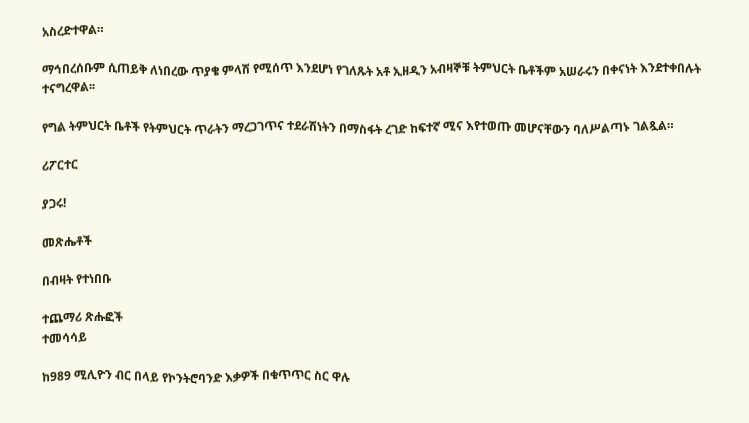አስረድተዋል።

ማኅበረሰቡም ሲጠይቅ ለነበረው ጥያቄ ምላሽ የሚሰጥ እንደሆነ የገለጹት አቶ ኢዘዲን አብዛኞቹ ትምህርት ቤቶችም አሠራሩን በቀናነት እንደተቀበሉት ተናግረዋል፡፡

የግል ትምህርት ቤቶች የትምህርት ጥራትን ማረጋገጥና ተደራሽነትን በማስፋት ረገድ ከፍተኛ ሚና እየተወጡ መሆናቸውን ባለሥልጣኑ ገልጿል።

ሪፖርተር

ያጋሩ!

መጽሔቶች

በብዛት የተነበቡ

ተጨማሪ ጽሑፎች
ተመሳሳይ

ከ989 ሚሊዮን ብር በላይ የኮንትሮባንድ እቃዎች በቁጥጥር ስር ዋሉ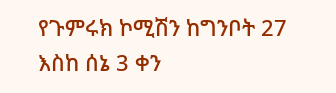የጉምሩክ ኮሚሽን ከግንቦት 27 እስከ ሰኔ 3 ቀን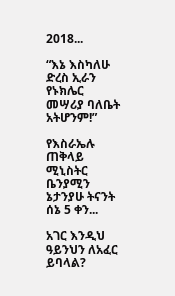2018...

“እኔ እስካለሁ ድረስ ኢራን የኑክሌር መሣሪያ ባለቤት አትሆንም!”

የእስራኤሉ ጠቅላይ ሚኒስትር ቤንያሚን ኔታንያሁ ትናንት ሰኔ 5 ቀን...

አገር እንዲህ ዓይንህን ለአፈር ይባላል?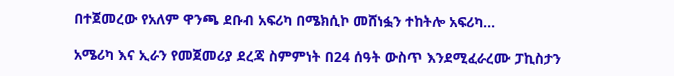በተጀመረው የአለም ዋንጫ ደቡብ አፍሪካ በሜክሲኮ መሸነፏን ተከትሎ አፍሪካ...

አሜሪካ እና ኢራን የመጀመሪያ ደረጃ ስምምነት በ24 ሰዓት ውስጥ እንደሚፈራረሙ ፓኪስታን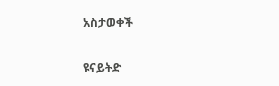አስታወቀች

ዩናይትድ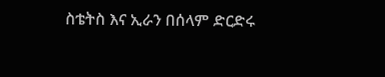ስቴትስ እና ኢራን በሰላም ድርድሩ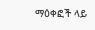ማዕቀፎች ላይ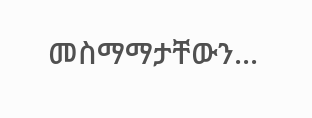መስማማታቸውን...